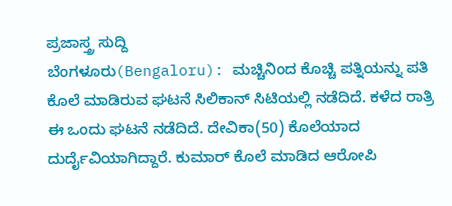ಪ್ರಜಾಸ್ತ್ರ ಸುದ್ದಿ
ಬೆಂಗಳೂರು(Bengaloru): ಮಚ್ಚಿನಿಂದ ಕೊಚ್ಚಿ ಪತ್ನಿಯನ್ನು ಪತಿ ಕೊಲೆ ಮಾಡಿರುವ ಘಟನೆ ಸಿಲಿಕಾನ್ ಸಿಟಿಯಲ್ಲಿ ನಡೆದಿದೆ. ಕಳೆದ ರಾತ್ರಿ ಈ ಒಂದು ಘಟನೆ ನಡೆದಿದೆ. ದೇವಿಕಾ(50) ಕೊಲೆಯಾದ ದುರ್ದೈವಿಯಾಗಿದ್ದಾರೆ. ಕುಮಾರ್ ಕೊಲೆ ಮಾಡಿದ ಆರೋಪಿ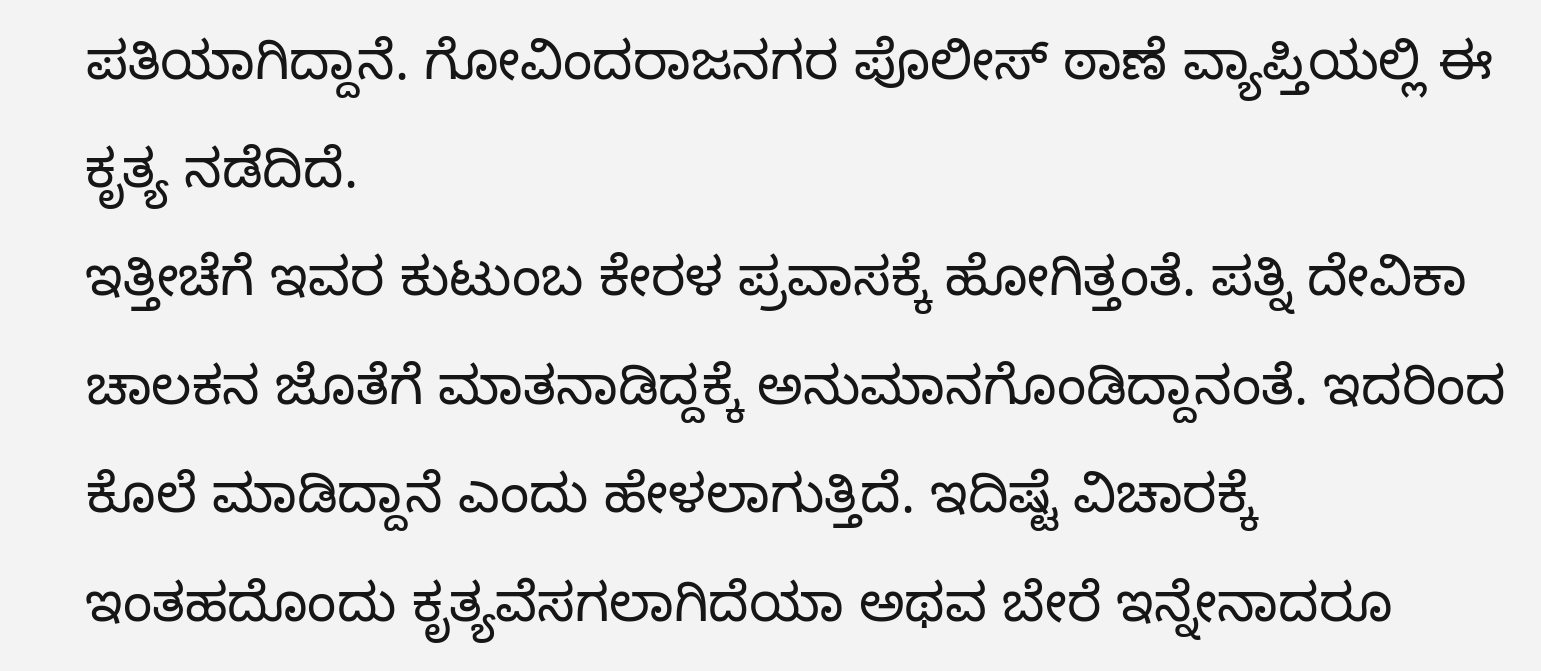ಪತಿಯಾಗಿದ್ದಾನೆ. ಗೋವಿಂದರಾಜನಗರ ಪೊಲೀಸ್ ಠಾಣೆ ವ್ಯಾಪ್ತಿಯಲ್ಲಿ ಈ ಕೃತ್ಯ ನಡೆದಿದೆ.
ಇತ್ತೀಚೆಗೆ ಇವರ ಕುಟುಂಬ ಕೇರಳ ಪ್ರವಾಸಕ್ಕೆ ಹೋಗಿತ್ತಂತೆ. ಪತ್ನಿ ದೇವಿಕಾ ಚಾಲಕನ ಜೊತೆಗೆ ಮಾತನಾಡಿದ್ದಕ್ಕೆ ಅನುಮಾನಗೊಂಡಿದ್ದಾನಂತೆ. ಇದರಿಂದ ಕೊಲೆ ಮಾಡಿದ್ದಾನೆ ಎಂದು ಹೇಳಲಾಗುತ್ತಿದೆ. ಇದಿಷ್ಟೆ ವಿಚಾರಕ್ಕೆ ಇಂತಹದೊಂದು ಕೃತ್ಯವೆಸಗಲಾಗಿದೆಯಾ ಅಥವ ಬೇರೆ ಇನ್ನೇನಾದರೂ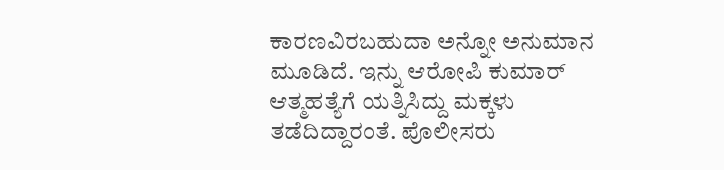ಕಾರಣವಿರಬಹುದಾ ಅನ್ನೋ ಅನುಮಾನ ಮೂಡಿದೆ. ಇನ್ನು ಆರೋಪಿ ಕುಮಾರ್ ಆತ್ಮಹತ್ಯೆಗೆ ಯತ್ನಿಸಿದ್ದು ಮಕ್ಕಳು ತಡೆದಿದ್ದಾರಂತೆ. ಪೊಲೀಸರು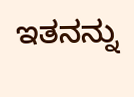ಇತನನ್ನು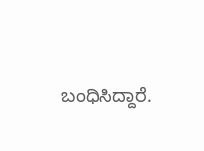ಬಂಧಿಸಿದ್ದಾರೆ.